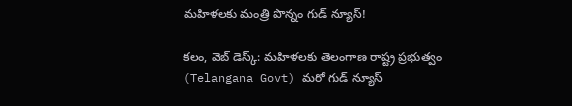మ‌హిళ‌ల‌కు మంత్రి పొన్నం గుడ్ న్యూస్‌!

క‌లం, వెబ్ డెస్క్: మ‌హిళ‌ల‌కు తెలంగాణ‌ రాష్ట్ర ప్ర‌భుత్వం (Telangana Govt) మ‌రో గుడ్ న్యూస్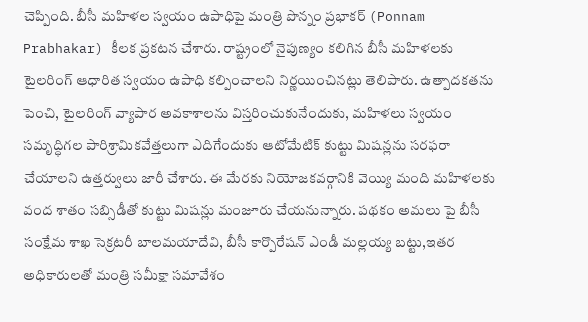చెప్పింది. బీసీ మ‌హిళ‌ల స్వ‌యం ఉపాధిపై మంత్రి పొన్నం ప్ర‌భాక‌ర్ (Ponnam Prabhakar) కీల‌క ప్ర‌క‌ట‌న చేశారు. రాష్ట్రంలో నైపుణ్యం కలిగిన బీసీ మహిళలకు టైలరింగ్ ఆధారిత స్వయం ఉపాధి కల్పించాల‌ని నిర్ణయించిన‌ట్లు తెలిపారు. ఉత్పాదకతను పెంచి, టైలరింగ్ వ్యాపార అవకాశాలను విస్తరించుకునేందుకు, మ‌హిళ‌లు స్వయం సమృద్ధిగల పారిశ్రామికవేత్తలుగా ఎదిగేందుకు ఆటోమేటిక్ కుట్టు మిష‌న్ల‌ను సరఫరా చేయాలని ఉత్తర్వులు జారీ చేశారు. ఈ మేర‌కు నియోజకవర్గానికి వెయ్యి మంది మహిళలకు వంద శాతం సబ్సిడీతో కుట్టు మిషన్లు మంజూరు చేయ‌నున్నారు. పథకం అమలు పై బీసీ సంక్షేమ శాఖ సెక్రటరీ బాలమయాదేవి, బీసీ కార్పొరేషన్ ఎండీ మల్లయ్య బట్టు,ఇతర అధికారులతో మంత్రి సమీక్షా సమావేశం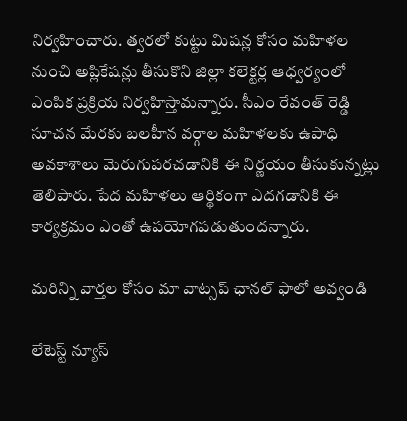నిర్వహించారు. త్వ‌ర‌లో కుట్టు మిషన్ల కోసం మ‌హిళ‌ల నుంచి అప్లికేషన్లు తీసుకొని జిల్లా కలెక్టర్ల ఆధ్వర్యంలో ఎంపిక ప్రక్రియ నిర్వ‌హిస్తామ‌న్నారు. సీఎం రేవంత్ రెడ్డి సూచన మేరకు బలహీన వర్గాల మహిళలకు ఉపాధి అవకాశాలు మెరుగుపరచడానికి ఈ నిర్ణయం తీసుకున్న‌ట్లు తెలిపారు. పేద మ‌హిళ‌లు ఆర్థికంగా ఎదగడానికి ఈ కార్య‌క్ర‌మం ఎంతో ఉపయోగపడుతుంద‌న్నారు.

మ‌రిన్ని వార్త‌ల కోసం మా వాట్స‌ప్ ఛాన‌ల్ ఫాలో అవ్వండి

లేటెస్ట్ న్యూస్‌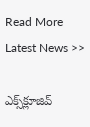Read More Latest News >>

ఎక్స్‌క్లూజివ్‌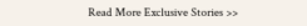Read More Exclusive Stories >>